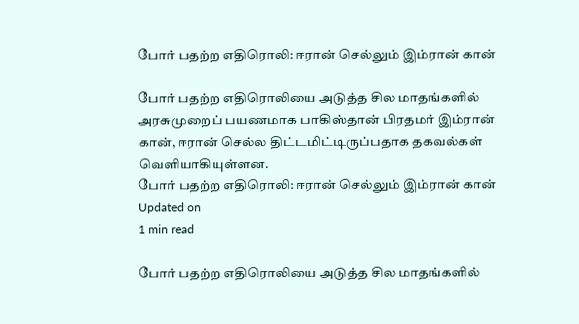போர் பதற்ற எதிரொலி: ஈரான் செல்லும் இம்ரான் கான்

போர் பதற்ற எதிரொலியை அடுத்த சில மாதங்களில் அரசுமுறைப் பயணமாக பாகிஸ்தான் பிரதமர் இம்ரான் கான், ஈரான் செல்ல திட்டமிட்டிருப்பதாக தகவல்கள் வெளியாகியுள்ளன.
போர் பதற்ற எதிரொலி: ஈரான் செல்லும் இம்ரான் கான்
Updated on
1 min read

போர் பதற்ற எதிரொலியை அடுத்த சில மாதங்களில்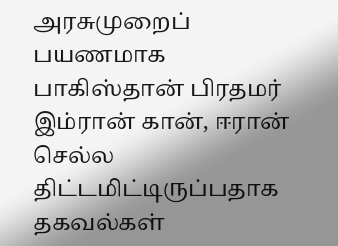அரசுமுறைப் பயணமாக பாகிஸ்தான் பிரதமர் இம்ரான் கான், ஈரான் செல்ல திட்டமிட்டிருப்பதாக தகவல்கள்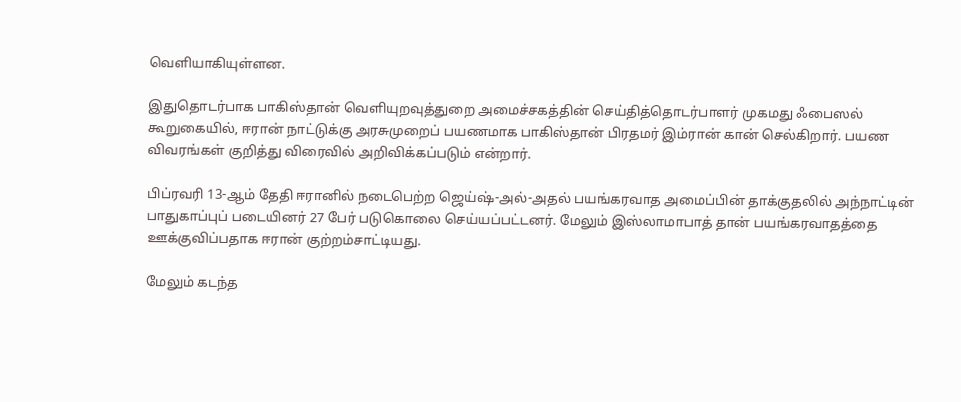வெளியாகியுள்ளன.

இதுதொடர்பாக பாகிஸ்தான் வெளியுறவுத்துறை அமைச்சகத்தின் செய்தித்தொடர்பாளர் முகமது ஃபைஸல் கூறுகையில், ஈரான் நாட்டுக்கு அரசுமுறைப் பயணமாக பாகிஸ்தான் பிரதமர் இம்ரான் கான் செல்கிறார். பயண விவரங்கள் குறித்து விரைவில் அறிவிக்கப்படும் என்றார்.

பிப்ரவரி 13-ஆம் தேதி ஈரானில் நடைபெற்ற ஜெய்ஷ்-அல்-அதல் பயங்கரவாத அமைப்பின் தாக்குதலில் அந்நாட்டின் பாதுகாப்புப் படையினர் 27 பேர் படுகொலை செய்யப்பட்டனர். மேலும் இஸ்லாமாபாத் தான் பயங்கரவாதத்தை ஊக்குவிப்பதாக ஈரான் குற்றம்சாட்டியது.

மேலும் கடந்த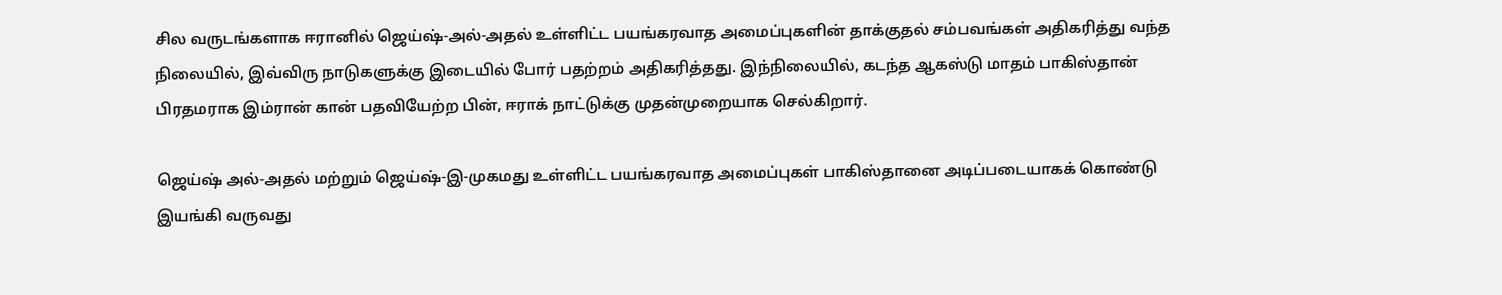சில வருடங்களாக ஈரானில் ஜெய்ஷ்-அல்-அதல் உள்ளிட்ட பயங்கரவாத அமைப்புகளின் தாக்குதல் சம்பவங்கள் அதிகரித்து வந்த நிலையில், இவ்விரு நாடுகளுக்கு இடையில் போர் பதற்றம் அதிகரித்தது. இந்நிலையில், கடந்த ஆகஸ்டு மாதம் பாகிஸ்தான் பிரதமராக இம்ரான் கான் பதவியேற்ற பின், ஈராக் நாட்டுக்கு முதன்முறையாக செல்கிறார்.

ஜெய்ஷ் அல்-அதல் மற்றும் ஜெய்ஷ்-இ-முகமது உள்ளிட்ட பயங்கரவாத அமைப்புகள் பாகிஸ்தானை அடிப்படையாகக் கொண்டு இயங்கி வருவது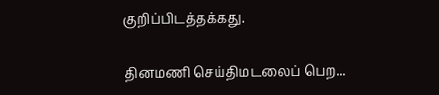குறிப்பிடத்தக்கது.

தினமணி செய்திமடலைப் பெற...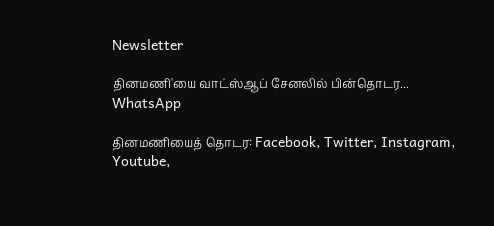Newsletter

தினமணி'யை வாட்ஸ்ஆப் சேனலில் பின்தொடர... WhatsApp

தினமணியைத் தொடர: Facebook, Twitter, Instagram, Youtube,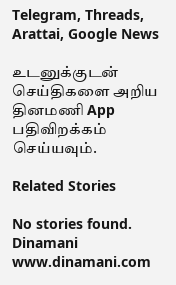Telegram, Threads, Arattai, Google News

உடனுக்குடன் செய்திகளை அறிய தினமணி App பதிவிறக்கம் செய்யவும்.

Related Stories

No stories found.
Dinamani
www.dinamani.com